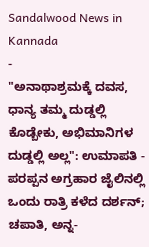Sandalwood News in Kannada
-
"ಅನಾಥಾಶ್ರಮಕ್ಕೆ ದವಸ, ಧಾನ್ಯ ತಮ್ಮ ದುಡ್ಡಲ್ಲಿ ಕೊಡ್ಬೇಕು, ಅಭಿಮಾನಿಗಳ ದುಡ್ಡಲ್ಲಿ ಅಲ್ಲ": ಉಮಾಪತಿ -
ಪರಪ್ಪನ ಅಗ್ರಹಾರ ಜೈಲಿನಲ್ಲಿ ಒಂದು ರಾತ್ರಿ ಕಳೆದ ದರ್ಶನ್; ಚಪಾತಿ, ಅನ್ನ-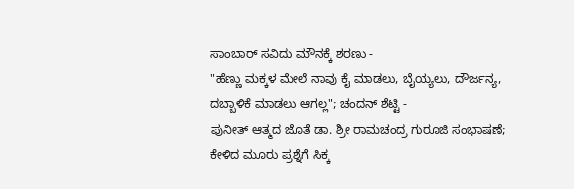ಸಾಂಬಾರ್ ಸವಿದು ಮೌನಕ್ಕೆ ಶರಣು -
"ಹೆಣ್ಣು ಮಕ್ಕಳ ಮೇಲೆ ನಾವು ಕೈ ಮಾಡಲು, ಬೈಯ್ಯಲು, ದೌರ್ಜನ್ಯ, ದಬ್ಬಾಳಿಕೆ ಮಾಡಲು ಆಗಲ್ಲ"; ಚಂದನ್ ಶೆಟ್ಟಿ -
ಪುನೀತ್ ಆತ್ಮದ ಜೊತೆ ಡಾ. ಶ್ರೀ ರಾಮಚಂದ್ರ ಗುರೂಜಿ ಸಂಭಾಷಣೆ; ಕೇಳಿದ ಮೂರು ಪ್ರಶ್ನೆಗೆ ಸಿಕ್ಕ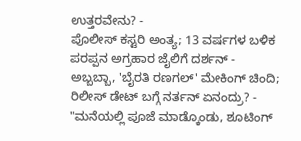ಉತ್ತರವೇನು? -
ಪೊಲೀಸ್ ಕಸ್ಟರಿ ಅಂತ್ಯ; 13 ವರ್ಷಗಳ ಬಳಿಕ ಪರಪ್ಪನ ಅಗ್ರಹಾರ ಜೈಲಿಗೆ ದರ್ಶನ್ -
ಅಬ್ಬಬ್ಬಾ, 'ಬೈರತಿ ರಣಗಲ್' ಮೇಕಿಂಗ್ ಚಿಂದಿ; ರಿಲೀಸ್ ಡೇಟ್ ಬಗ್ಗೆ ನರ್ತನ್ ಏನಂದ್ರು? -
"ಮನೆಯಲ್ಲಿ ಪೂಜೆ ಮಾಡ್ಕೊಂಡು, ಶೂಟಿಂಗ್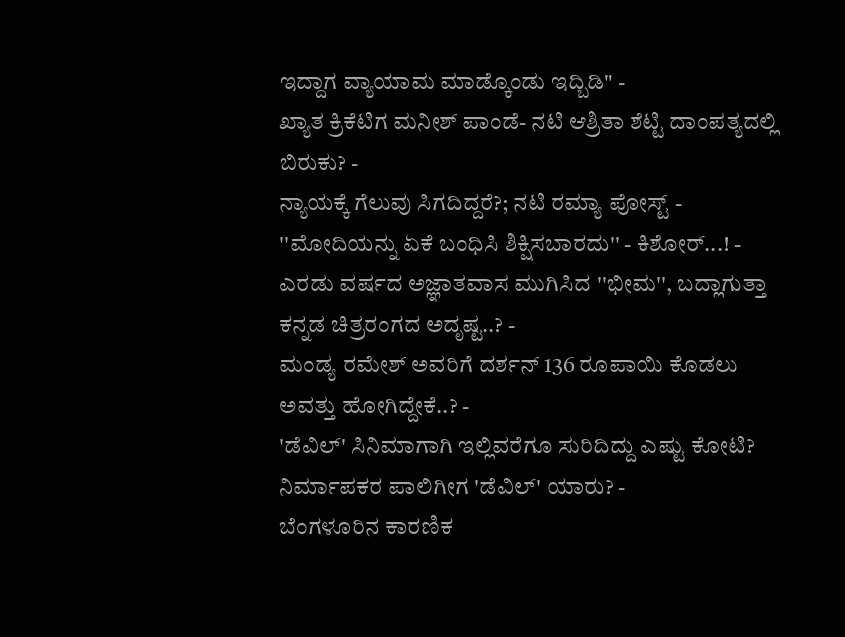ಇದ್ದಾಗ ವ್ಯಾಯಾಮ ಮಾಡ್ಕೊಂಡು ಇದ್ಬಿಡಿ" -
ಖ್ಯಾತ ಕ್ರಿಕೆಟಿಗ ಮನೀಶ್ ಪಾಂಡೆ- ನಟಿ ಆಶ್ರಿತಾ ಶೆಟ್ಟಿ ದಾಂಪತ್ಯದಲ್ಲಿ ಬಿರುಕು? -
ನ್ಯಾಯಕ್ಕೆ ಗೆಲುವು ಸಿಗದಿದ್ದರೆ?; ನಟಿ ರಮ್ಯಾ ಪೋಸ್ಟ್ -
''ಮೋದಿಯನ್ನು ಏಕೆ ಬಂಧಿಸಿ ಶಿಕ್ಷಿಸಬಾರದು'' - ಕಿಶೋರ್...! -
ಎರಡು ವರ್ಷದ ಅಜ್ಞಾತವಾಸ ಮುಗಿಸಿದ ''ಭೀಮ'', ಬದ್ಲಾಗುತ್ತಾ ಕನ್ನಡ ಚಿತ್ರರಂಗದ ಅದೃಷ್ಟ..? -
ಮಂಡ್ಯ ರಮೇಶ್ ಅವರಿಗೆ ದರ್ಶನ್ 136 ರೂಪಾಯಿ ಕೊಡಲು ಅವತ್ತು ಹೋಗಿದ್ದೇಕೆ..? -
'ಡೆವಿಲ್' ಸಿನಿಮಾಗಾಗಿ ಇಲ್ಲಿವರೆಗೂ ಸುರಿದಿದ್ದು ಎಷ್ಟು ಕೋಟಿ? ನಿರ್ಮಾಪಕರ ಪಾಲಿಗೀಗ 'ಡೆವಿಲ್' ಯಾರು? -
ಬೆಂಗಳೂರಿನ ಕಾರಣಿಕ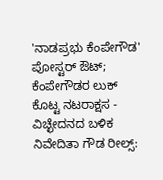'ನಾಡಪ್ರಭು ಕೆಂಪೇಗೌಡ' ಪೋಸ್ಟರ್ ಔಟ್; ಕೆಂಪೇಗೌಡರ ಲುಕ್ ಕೊಟ್ಟ ನಟರಾಕ್ಷಸ -
ವಿಚ್ಛೇದನದ ಬಳಿಕ ನಿವೇದಿತಾ ಗೌಡ ರೀಲ್ಸ್: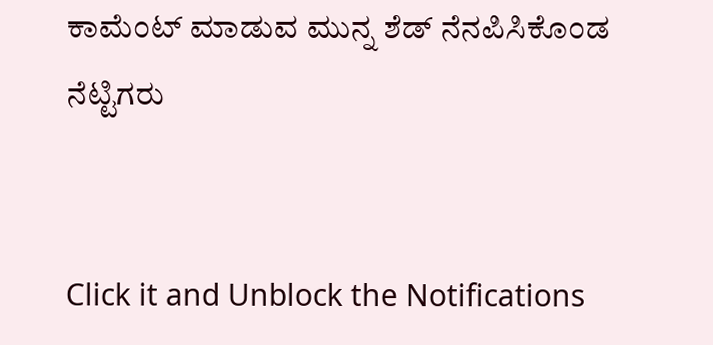ಕಾಮೆಂಟ್ ಮಾಡುವ ಮುನ್ನ ಶೆಡ್ ನೆನಪಿಸಿಕೊಂಡ ನೆಟ್ಟಿಗರು


Click it and Unblock the Notifications